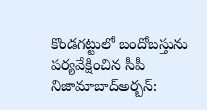కొండగట్టులో బందోబస్తును పర్యవేక్షించిన సీపీ
నిజామాబాద్అర్బన్: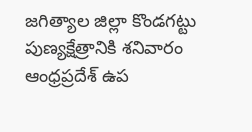జగిత్యాల జిల్లా కొండగట్టు పుణ్యక్షేత్రానికి శనివారం ఆంధ్రప్రదేశ్ ఉప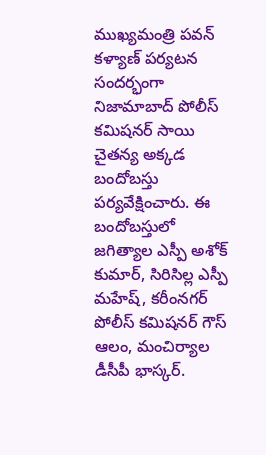ముఖ్యమంత్రి పవన్ కళ్యాణ్ పర్యటన సందర్భంగా నిజామాబాద్ పోలీస్ కమిషనర్ సాయి చైతన్య అక్కడ బందోబస్తు పర్యవేక్షించారు. ఈ బందోబస్తులో జగిత్యాల ఎస్పీ అశోక్ కుమార్, సిరిసిల్ల ఎస్పీ మహేష్, కరీంనగర్ పోలీస్ కమిషనర్ గౌస్ ఆలం, మంచిర్యాల డీసీపీ భాస్కర్.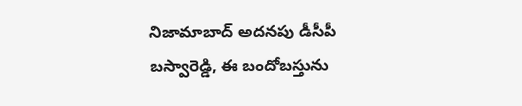నిజామాబాద్ అదనపు డీసీపీ బస్వారెడ్డి, ఈ బందోబస్తును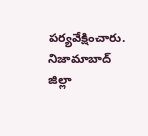పర్యవేక్షించారు. నిజామాబాద్ జిల్లా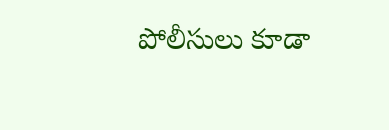పోలీసులు కూడా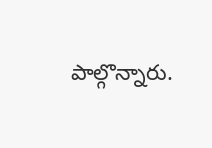పాల్గొన్నారు.